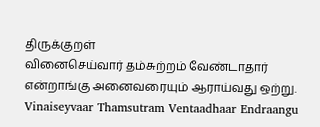திருக்குறள்
வினைசெய்வார் தம்சுற்றம் வேண்டாதார் என்றாங்கு அனைவரையும் ஆராய்வது ஒற்று. Vinaiseyvaar Thamsutram Ventaadhaar Endraangu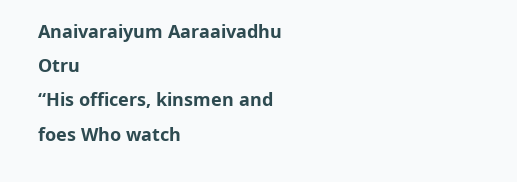Anaivaraiyum Aaraaivadhu Otru
“His officers, kinsmen and foes Who watch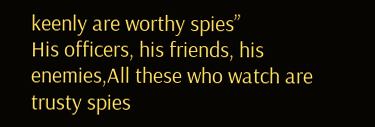keenly are worthy spies”
His officers, his friends, his enemies,All these who watch are trusty spies